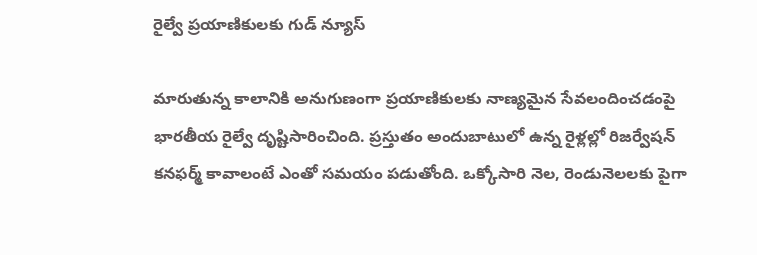రైల్వే ప్రయాణికులకు గుడ్ న్యూస్

మారుతున్న కాలానికి అనుగుణంగా ప్రయాణికులకు నాణ్యమైన సేవలందించడంపై భారతీయ రైల్వే దృష్టిసారించింది. ప్రస్తుతం అందుబాటులో ఉన్న రైళ్లల్లో రిజర్వేషన్ కనఫర్మ్ కావాలంటే ఎంతో సమయం పడుతోంది. ఒక్కోసారి నెల, రెండునెలలకు పైగా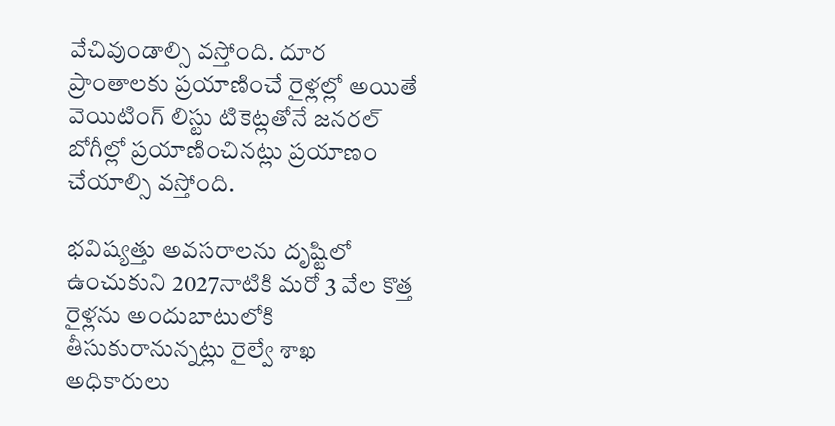వేచివుండాల్సి వస్తోంది. దూర ప్రాంతాలకు ప్రయాణించే రైళ్లల్లో అయితే వెయిటింగ్ లిస్టు టికెట్లతోనే జనరల్ బోగీల్లో ప్రయాణించినట్లు ప్రయాణం చేయాల్సి వస్తోంది.

భవిష్యత్తు అవసరాలను దృష్టిలో ఉంచుకుని 2027నాటికి మరో 3 వేల కొత్త రైళ్లను అందుబాటులోకి తీసుకురానున్నట్లు రైల్వే శాఖ అధికారులు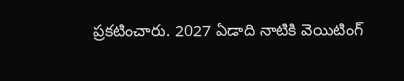ప్రకటించారు. 2027 ఏడాది నాటికి వెయిటింగ్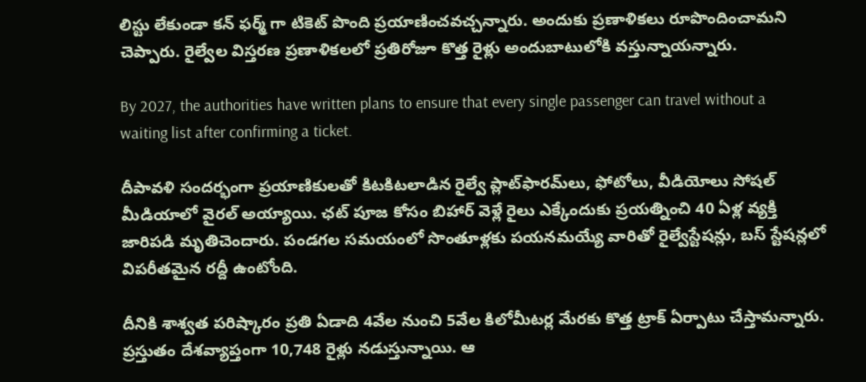లిస్టు లేకుండా కన్ ఫర్మ్ గా టికెట్ పొంది ప్రయాణించవచ్చన్నారు. అందుకు ప్రణాళికలు రూపొందించామని చెప్పారు. రైల్వేల విస్తరణ ప్రణాళికలలో ప్రతిరోజూ కొత్త రైళ్లు అందుబాటులోకి వస్తున్నాయన్నారు.

By 2027, the authorities have written plans to ensure that every single passenger can travel without a waiting list after confirming a ticket.

దీపావళి సందర్భంగా ప్రయాణికులతో కిటకిటలాడిన రైల్వే ప్లాట్‌ఫారమ్‌లు, ఫోటోలు, వీడియోలు సోషల్ మీడియాలో వైరల్ అయ్యాయి. ఛట్ పూజ కోసం బిహార్ వెళ్లే రైలు ఎక్కేందుకు ప్రయత్నించి 40 ఏళ్ల వ్యక్తి జారిపడి మృతిచెందారు. పండగల సమయంలో సొంతూళ్లకు పయనమయ్యే వారితో రైల్వేస్టేషన్లు, బస్ స్టేషన్లలో విపరీతమైన రద్దీ ఉంటోంది.

దీనికి శాశ్వత పరిష్కారం ప్రతి ఏడాది 4వేల నుంచి 5వేల కిలోమీటర్ల మేరకు కొత్త ట్రాక్ ఏర్పాటు చేస్తామన్నారు. ప్రస్తుతం దేశవ్యాప్తంగా 10,748 రైళ్లు నడుస్తున్నాయి. ఆ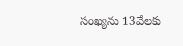సంఖ్యను 13వేలకు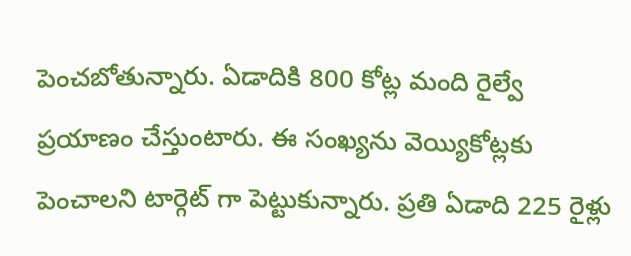పెంచబోతున్నారు. ఏడాదికి 800 కోట్ల మంది రైల్వే ప్రయాణం చేస్తుంటారు. ఈ సంఖ్యను వెయ్యికోట్లకు పెంచాలని టార్గెట్ గా పెట్టుకున్నారు. ప్రతి ఏడాది 225 రైళ్లు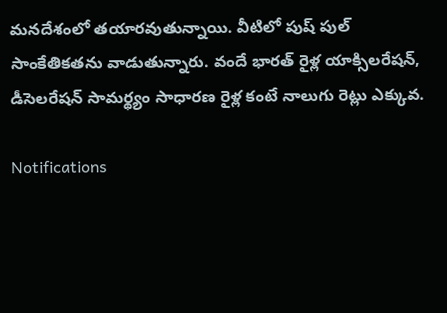మనదేశంలో తయారవుతున్నాయి. వీటిలో పుష్ పుల్ సాంకేతికతను వాడుతున్నారు. వందే భారత్ రైళ్ల యాక్సిలరేషన్, డీసెలరేషన్ సామర్థ్యం సాధారణ రైళ్ల కంటే నాలుగు రెట్లు ఎక్కువ.

Notifications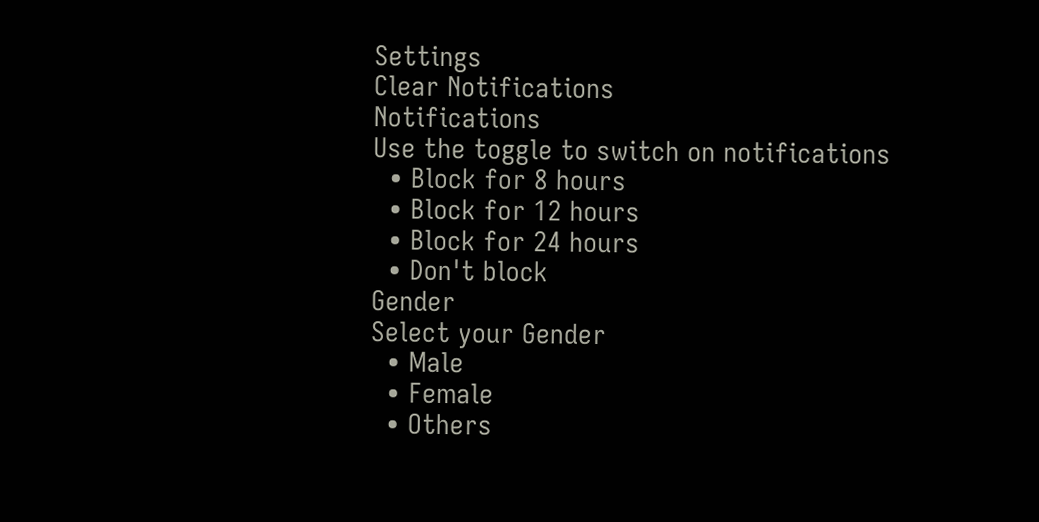Settings
Clear Notifications
Notifications
Use the toggle to switch on notifications
  • Block for 8 hours
  • Block for 12 hours
  • Block for 24 hours
  • Don't block
Gender
Select your Gender
  • Male
  • Female
  • Others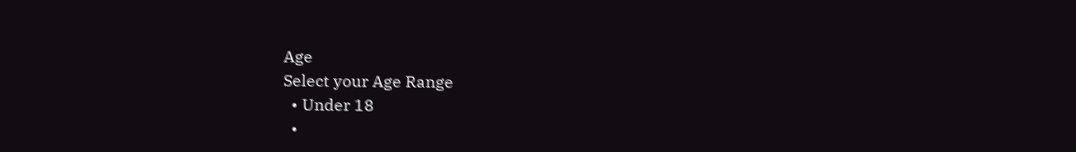Age
Select your Age Range
  • Under 18
  •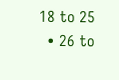18 to 25
  • 26 to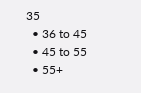35
  • 36 to 45
  • 45 to 55
  • 55+